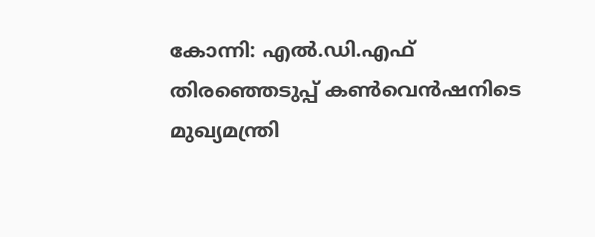കോന്നി: എൽ.ഡി.എഫ് തിരഞ്ഞെടുപ്പ് കൺവെൻഷനിടെ മുഖ്യമന്ത്രി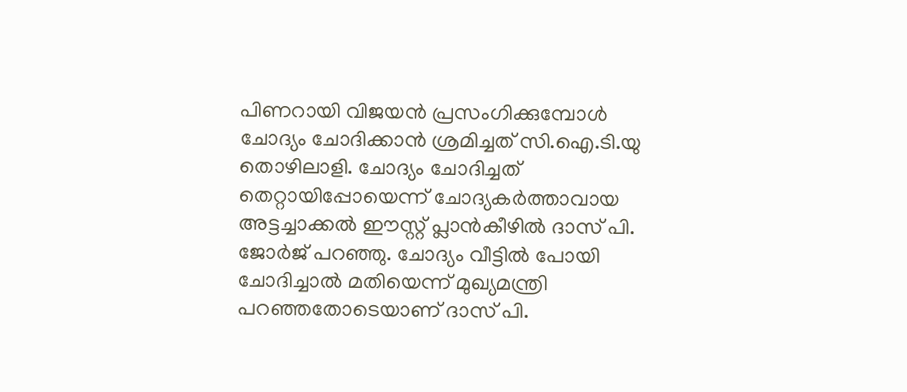പിണറായി വിജയൻ പ്രസംഗിക്കുമ്പോൾ ചോദ്യം ചോദിക്കാൻ ശ്രമിച്ചത് സി.ഐ.ടി.യു തൊഴിലാളി. ചോദ്യം ചോദിച്ചത് തെറ്റായിപ്പോയെന്ന് ചോദ്യകർത്താവായ അട്ടച്ചാക്കൽ ഈസ്റ്റ് പ്ലാൻകീഴിൽ ദാസ് പി. ജോർജ് പറഞ്ഞു. ചോദ്യം വീട്ടിൽ പോയി ചോദിച്ചാൽ മതിയെന്ന് മുഖ്യമന്ത്രി പറഞ്ഞതോടെയാണ് ദാസ് പി.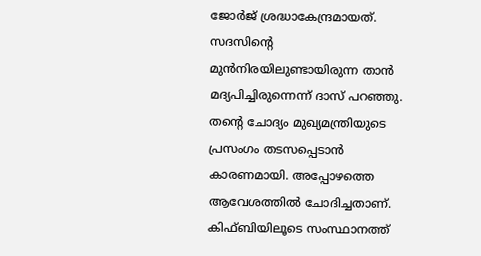ജോർജ് ശ്രദ്ധാകേന്ദ്രമായത്.
സദസിന്റെ മുൻനിരയിലുണ്ടായിരുന്ന താൻ മദ്യപിച്ചിരുന്നെന്ന് ദാസ് പറഞ്ഞു. തന്റെ ചോദ്യം മുഖ്യമന്ത്രിയുടെ പ്രസംഗം തടസപ്പെടാൻ കാരണമായി. അപ്പോഴത്തെ ആവേശത്തിൽ ചോദിച്ചതാണ്. കിഫ്ബിയിലൂടെ സംസ്ഥാനത്ത്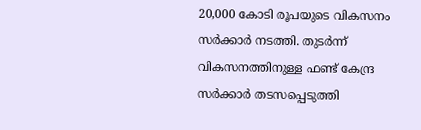20,000 കോടി രൂപയുടെ വികസനം സർക്കാർ നടത്തി. തുടർന്ന് വികസനത്തിനുള്ള ഫണ്ട് കേന്ദ്ര സർക്കാർ തടസപ്പെടുത്തി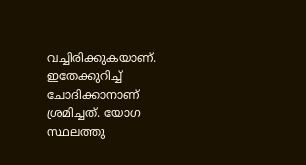വച്ചിരിക്കുകയാണ്. ഇതേക്കുറിച്ച് ചോദിക്കാനാണ് ശ്രമിച്ചത്. യോഗ സ്ഥലത്തു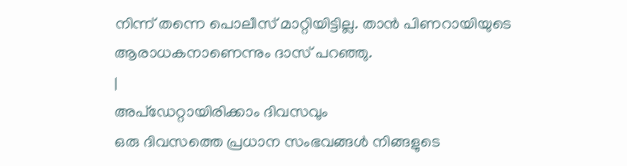നിന്ന് തന്നെ പൊലീസ് മാറ്റിയിട്ടില്ല. താൻ പിണറായിയുടെ ആരാധകനാണെന്നും ദാസ് പറഞ്ഞു.
|
അപ്ഡേറ്റായിരിക്കാം ദിവസവും
ഒരു ദിവസത്തെ പ്രധാന സംഭവങ്ങൾ നിങ്ങളുടെ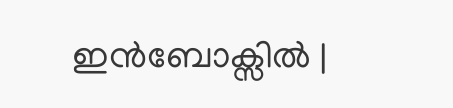ഇൻബോക്സിൽ |